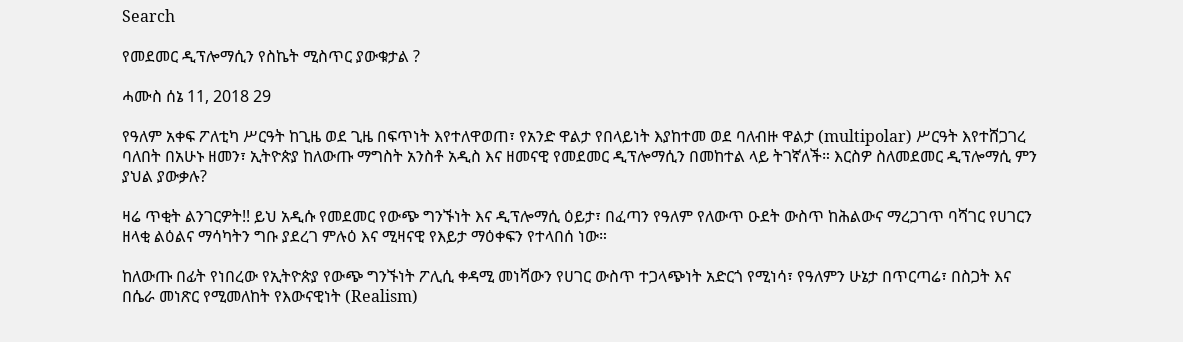Search

የመደመር ዲፕሎማሲን የስኬት ሚስጥር ያውቁታል ?

ሓሙስ ሰኔ 11, 2018 29

የዓለም አቀፍ ፖለቲካ ሥርዓት ከጊዜ ወደ ጊዜ በፍጥነት እየተለዋወጠ፣ የአንድ ዋልታ የበላይነት እያከተመ ወደ ባለብዙ ዋልታ (multipolar) ሥርዓት እየተሸጋገረ ባለበት በአሁኑ ዘመን፣ ኢትዮጵያ ከለውጡ ማግስት አንስቶ አዲስ እና ዘመናዊ የመደመር ዲፕሎማሲን በመከተል ላይ ትገኛለች። እርስዎ ስለመደመር ዲፕሎማሲ ምን ያህል ያውቃሉ?

ዛሬ ጥቂት ልንገርዎት!! ይህ አዲሱ የመደመር የውጭ ግንኙነት እና ዲፕሎማሲ ዕይታ፣ በፈጣን የዓለም የለውጥ ዑደት ውስጥ ከሕልውና ማረጋገጥ ባሻገር የሀገርን ዘላቂ ልዕልና ማሳካትን ግቡ ያደረገ ምሉዕ እና ሚዛናዊ የእይታ ማዕቀፍን የተላበሰ ነው።

ከለውጡ በፊት የነበረው የኢትዮጵያ የውጭ ግንኙነት ፖሊሲ ቀዳሚ መነሻውን የሀገር ውስጥ ተጋላጭነት አድርጎ የሚነሳ፣ የዓለምን ሁኔታ በጥርጣሬ፣ በስጋት እና በሴራ መነጽር የሚመለከት የእውናዊነት (Realism)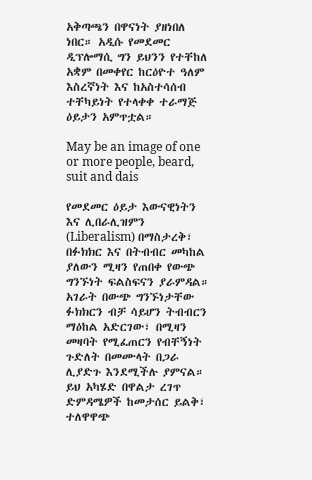አቅጣጫን በዋናነት ያዘነበለ ነበር። አዲሱ የመደመር ዲፕሎማሲ ግን ይህንን የተቸከለ አቋም በመቀየር ከርዕዮተ ዓለም እስረኛነት እና ከአስተሳሰብ ተቸካይነት የተላቀቀ ተራማጅ ዕይታን አምጥቷል።

May be an image of one or more people, beard, suit and dais

የመደመር ዕይታ እውናዊነትን እና ሊበራሊዝምን (Liberalism) በማስታረቅ፣ በፉክክር እና በትብብር መካከል ያለውን ሚዛን የጠበቀ የውጭ ግንኙነት ፍልስፍናን ያራምዳል። አገራት በውጭ ግንኙነታቸው ፉክክርን ብቻ ሳይሆን ትብብርን ማዕከል አድርገው፣ በሚዛን መዛባት የሚፈጠርን የብቸኝነት ጉድለት በመሙላት በጋራ ሊያድጉ እንደሚችሉ ያምናል። ይህ አካሄድ በዋልታ ረገጥ ድምዳሜዎች ከመታሰር ይልቅ፣ ተለዋዋጭ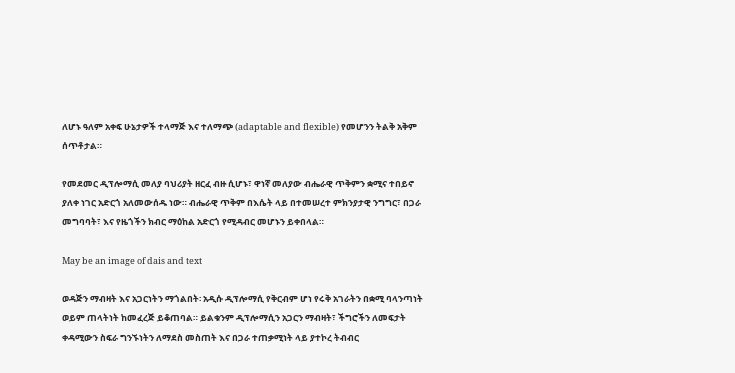ለሆኑ ዓለም አቀፍ ሁኔታዎች ተላማጅ እና ተለማጭ (adaptable and flexible) የመሆንን ትልቅ አቅም ሰጥቶታል።

የመደመር ዲፕሎማሲ መለያ ባህሪያት ዘርፈ ብዙ ሲሆኑ፣ ዋነኛ መለያው ብሔራዊ ጥቅምን ቋሚና ተበይኖ ያለቀ ነገር አድርጎ አለመውሰዱ ነው። ብሔራዊ ጥቅም በእሴት ላይ በተመሠረተ ምክንያታዊ ንግግር፣ በጋራ መግባባት፣ እና የዜጎችን ክብር ማዕከል አድርጎ የሚዳብር መሆኑን ይቀበላል።

May be an image of dais and text

ወዳጅን ማብዛት እና አጋርነትን ማጎልበት፡ አዲሱ ዲፕሎማሲ የቅርብም ሆነ የሩቅ አገራትን በቋሚ ባላንጣነት ወይም ጠላትነት ከመፈረጅ ይቆጠባል። ይልቁንም ዲፕሎማሲን አጋርን ማብዛት፣ ችግሮችን ለመፍታት ቀዳሚውን ስፍራ ግንኙነትን ለማደስ መስጠት እና በጋራ ተጠቃሚነት ላይ ያተኮረ ትብብር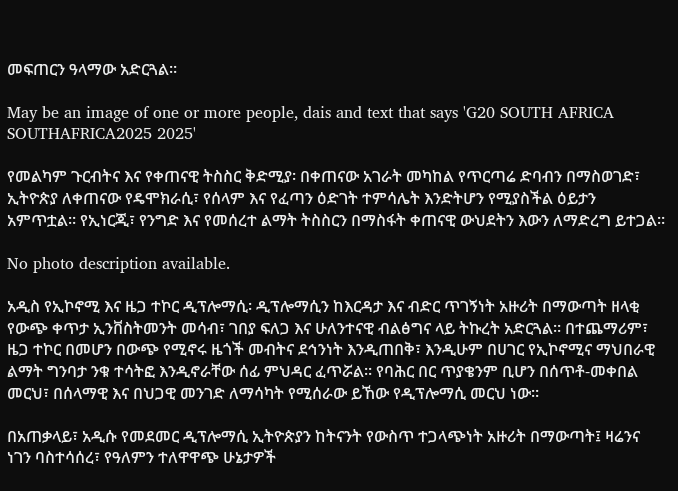መፍጠርን ዓላማው አድርጓል።

May be an image of one or more people, dais and text that says 'G20 SOUTH AFRICA SOUTHAFRICA2025 2025'

የመልካም ጉርብትና እና የቀጠናዊ ትስስር ቅድሚያ፡ በቀጠናው አገራት መካከል የጥርጣሬ ድባብን በማስወገድ፣ ኢትዮጵያ ለቀጠናው የዴሞክራሲ፣ የሰላም እና የፈጣን ዕድገት ተምሳሌት እንድትሆን የሚያስችል ዕይታን አምጥቷል። የኢነርጂ፣ የንግድ እና የመሰረተ ልማት ትስስርን በማስፋት ቀጠናዊ ውህደትን እውን ለማድረግ ይተጋል።

No photo description available.

አዲስ የኢኮኖሚ እና ዜጋ ተኮር ዲፕሎማሲ፡ ዲፕሎማሲን ከእርዳታ እና ብድር ጥገኝነት አዙሪት በማውጣት ዘላቂ የውጭ ቀጥታ ኢንቨስትመንት መሳብ፣ ገበያ ፍለጋ እና ሁለንተናዊ ብልፅግና ላይ ትኩረት አድርጓል። በተጨማሪም፣ ዜጋ ተኮር በመሆን በውጭ የሚኖሩ ዜጎች መብትና ደኅንነት እንዲጠበቅ፣ እንዲሁም በሀገር የኢኮኖሚና ማህበራዊ ልማት ግንባታ ንቁ ተሳትፎ እንዲኖራቸው ሰፊ ምህዳር ፈጥሯል። የባሕር በር ጥያቄንም ቢሆን በሰጥቶ-መቀበል መርህ፣ በሰላማዊ እና በህጋዊ መንገድ ለማሳካት የሚሰራው ይኸው የዲፕሎማሲ መርህ ነው።

በአጠቃላይ፣ አዲሱ የመደመር ዲፕሎማሲ ኢትዮጵያን ከትናንት የውስጥ ተጋላጭነት አዙሪት በማውጣት፤ ዛሬንና ነገን ባስተሳሰረ፣ የዓለምን ተለዋዋጭ ሁኔታዎች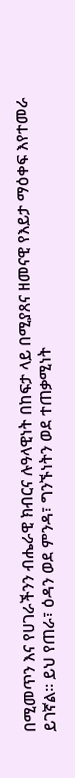በሚመጥን እና የሀገራችንን ብሔራዊ ክብርና ሉዓላዊነት በከፍታ ላይ በሚያጸና ዘመናዊ የእይታ ማዕቀፍ እየተመራ ይገኛል። ይህ የጠራ፣ ዕዳን ወደ ምንዳ፣ ግንኙነትን ወደ ተጠቃሚነት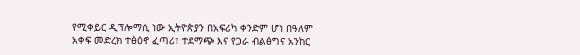የሚቀይር ዲፕሎማሲ ነው ኢትዮጵያን በአፍሪካ ቀንድም ሆነ በዓለም አቀፍ መድረክ ተፅዕኖ ፈጣሪ፣ ተደማጭ እና የጋራ ብልፅግና አንከር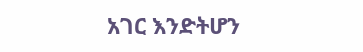አገር እንድትሆን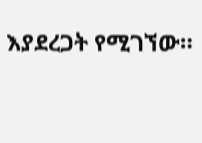እያደረጋት የሚገኘው።